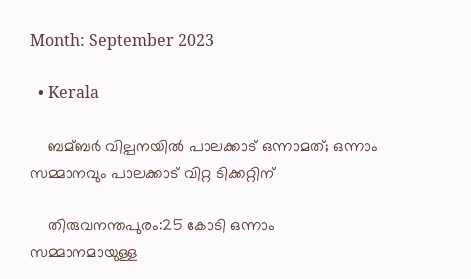Month: September 2023

  • Kerala

    ബമ്ബര്‍ വില്പനയില്‍ പാലക്കാട് ഒന്നാമത്; ഒന്നാം സമ്മാനവും പാലക്കാട് വിറ്റ ടിക്കറ്റിന്

    തിരുവനന്തപുരം:25 കോടി ഒന്നാം സമ്മാനമായുള്ള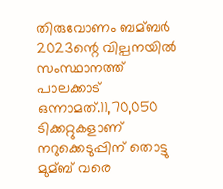തിരുവോണം ബമ്ബര്‍ 2023ന്റെ വില്പനയില്‍ സംസ്ഥാനത്ത് പാലക്കാട് ഒന്നാമത്.11,70,050 ടിക്കറ്റുകളാണ് നറുക്കെടുപ്പിന് തൊട്ടു മുമ്ബ് വരെ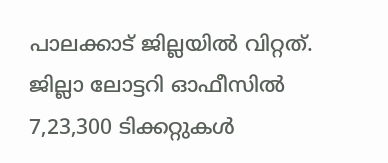പാലക്കാട് ജില്ലയില്‍ വിറ്റത്. ജില്ലാ ലോട്ടറി ഓഫീസില്‍ 7,23,300 ടിക്കറ്റുകള്‍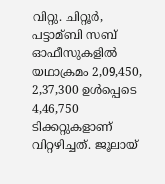വിറ്റു. ചിറ്റൂര്‍, പട്ടാമ്ബി സബ് ഓഫീസുകളില്‍ യഥാക്രമം 2,09,450, 2,37,300 ഉള്‍പ്പെടെ 4,46,750 ടിക്കറ്റുകളാണ് വിറ്റഴിച്ചത്. ജൂലായ്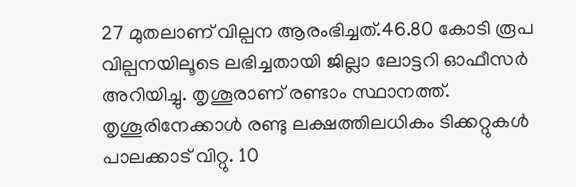27 മുതലാണ് വില്പന ആരംഭിച്ചത്.46.80 കോടി രൂപ വില്പനയിലൂടെ ലഭിച്ചതായി ജില്ലാ ലോട്ടറി ഓഫീസര്‍ അറിയിച്ചു. തൃശൂരാണ് രണ്ടാം സ്ഥാനത്ത്. തൃശൂരിനേക്കാള്‍ രണ്ടു ലക്ഷത്തിലധികം ടിക്കറ്റുകള്‍ പാലക്കാട് വിറ്റു. 10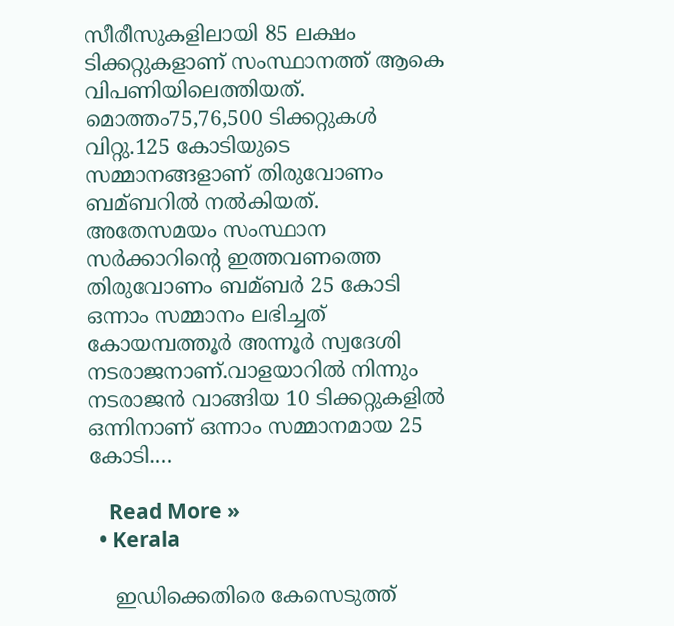സീരീസുകളിലായി 85 ലക്ഷം ടിക്കറ്റുകളാണ് സംസ്ഥാനത്ത് ആകെ വിപണിയിലെത്തിയത്. മൊത്തം75,76,500 ടിക്കറ്റുകള്‍ വിറ്റു.125 കോടിയുടെ സമ്മാനങ്ങളാണ് തിരുവോണം ബമ്ബറില്‍ നല്‍കിയത്. അതേസമയം സംസ്ഥാന സര്‍ക്കാറിന്‍റെ ഇത്തവണത്തെ തിരുവോണം ബമ്ബര്‍ 25 കോടി ഒന്നാം സമ്മാനം ലഭിച്ചത് ‍ കോയമ്പത്തൂർ അന്നൂര്‍ സ്വദേശി നടരാജനാണ്.വാളയാറിൽ നിന്നും നടരാജൻ വാങ്ങിയ 10 ടിക്കറ്റുകളില്‍ ഒന്നിനാണ് ഒന്നാം സമ്മാനമായ 25 കോടി.…

    Read More »
  • Kerala

    ഇഡിക്കെതിരെ കേസെടുത്ത്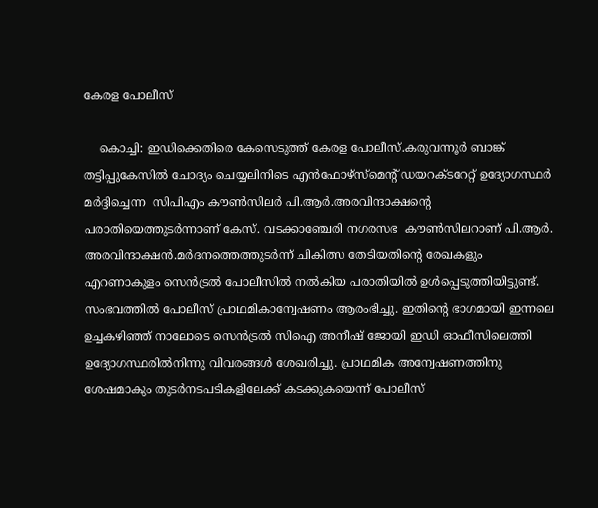കേരള പോലീസ്

    കൊച്ചി: ഇഡിക്കെതിരെ കേസെടുത്ത് കേരള പോലീസ്.കരുവന്നൂര്‍ ബാങ്ക് തട്ടിപ്പുകേസില്‍ ചോദ്യം ചെയ്യലിനിടെ എന്‍ഫോഴ്‌സ്‌മെന്‍റ് ഡയറക്ടറേറ്റ് ഉദ്യോഗസ്ഥര്‍ മർദ്ദിച്ചെന്ന  സിപിഎം കൗണ്‍സിലര്‍ പി.ആര്‍.അരവിന്ദാക്ഷന്റെ പരാതിയെത്തുടർന്നാണ് കേസ്. വടക്കാഞ്ചേരി നഗരസഭ  കൗണ്‍സിലറാണ് പി.ആര്‍. അരവിന്ദാക്ഷൻ.മര്‍ദനത്തെത്തുടര്‍ന്ന് ചികിത്സ തേടിയതിന്‍റെ രേഖകളും എറണാകുളം സെന്‍ട്രല്‍ പോലീസില്‍ നല്‍കിയ പരാതിയില്‍ ഉള്‍പ്പെടുത്തിയിട്ടുണ്ട്. സംഭവത്തില്‍ പോലീസ് പ്രാഥമികാന്വേഷണം ആരംഭിച്ചു. ഇതിന്‍റെ ഭാഗമായി ഇന്നലെ ഉച്ചകഴിഞ്ഞ് നാലോടെ സെൻട്രല്‍ സിഐ അനീഷ് ജോയി ഇഡി ഓഫീസിലെത്തി ഉദ്യോഗസ്ഥരില്‍നിന്നു വിവരങ്ങള്‍ ശേഖരിച്ചു. പ്രാഥമിക അന്വേഷണത്തിനു ശേഷമാകും തുടര്‍നടപടികളിലേക്ക് കടക്കുകയെന്ന് പോലീസ്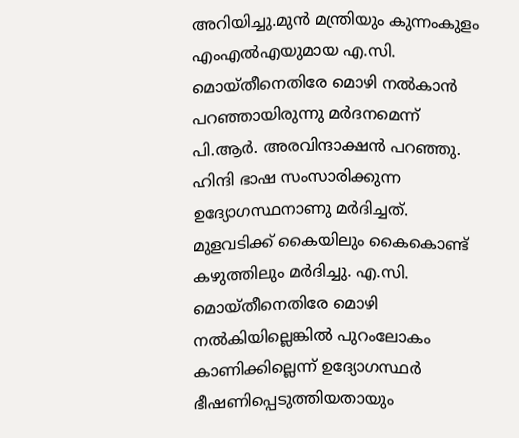അറിയിച്ചു.മുന്‍ മന്ത്രിയും കുന്നംകുളം എംഎല്‍എയുമായ എ.സി. മൊയ്തീനെതിരേ മൊഴി നല്‍കാന്‍ പറഞ്ഞായിരുന്നു മര്‍ദനമെന്ന് പി.ആര്‍. അരവിന്ദാക്ഷന്‍ പറഞ്ഞു. ഹിന്ദി ഭാഷ സംസാരിക്കുന്ന ഉദ്യോഗസ്ഥനാണു മര്‍ദിച്ചത്. മുളവടിക്ക് കൈയിലും കൈകൊണ്ട് കഴുത്തിലും മര്‍ദിച്ചു. എ.സി. മൊയ്തീനെതിരേ മൊഴി നല്‍കിയില്ലെങ്കില്‍ പുറംലോകം കാണിക്കില്ലെന്ന് ഉദ്യോഗസ്ഥര്‍ ഭീഷണിപ്പെടുത്തിയതായും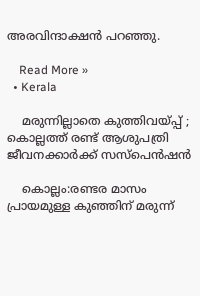അരവിന്ദാക്ഷന്‍ പറഞ്ഞു.

    Read More »
  • Kerala

    മരുന്നില്ലാതെ കുത്തിവയ്പ്പ് ; കൊല്ലത്ത് രണ്ട് ആശുപത്രി ജീവനക്കാര്‍ക്ക് സസ്പെൻഷൻ

    കൊല്ലം:രണ്ടര മാസം പ്രായമുള്ള കുഞ്ഞിന് മരുന്ന്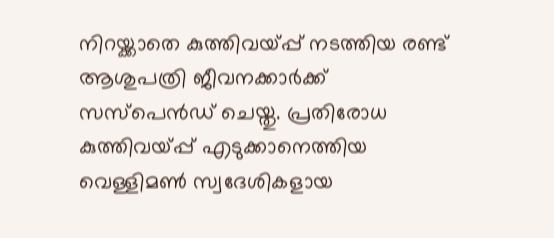നിറയ്ക്കാതെ കുത്തിവയ്പ്പ് നടത്തിയ രണ്ട് ആശുപത്രി ജീവനക്കാര്‍ക്ക് സസ്പെൻഡ് ചെയ്തു. പ്രതിരോധ കുത്തിവയ്പ്പ് എടുക്കാനെത്തിയ വെള്ളിമണ്‍ സ്വദേശികളായ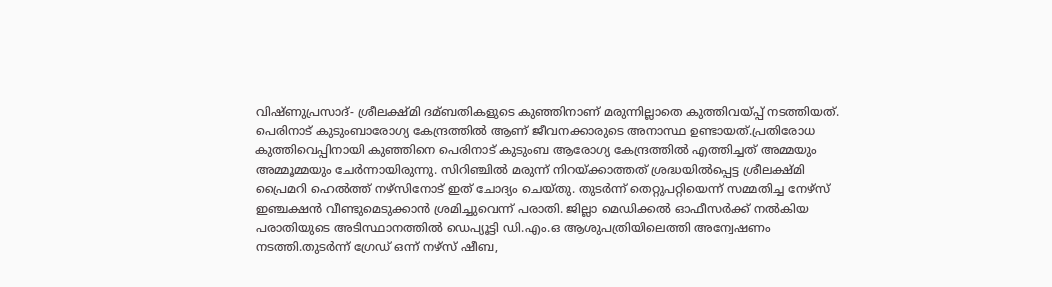വിഷ്ണുപ്രസാദ്- ശ്രീലക്ഷ്മി ദമ്ബതികളുടെ കുഞ്ഞിനാണ് മരുന്നില്ലാതെ കുത്തിവയ്പ്പ് നടത്തിയത്. പെരിനാട് കുടുംബാരോഗ്യ കേന്ദ്രത്തില്‍ ആണ് ജീവനക്കാരുടെ അനാസ്ഥ ഉണ്ടായത്.പ്രതിരോധ കുത്തിവെപ്പിനായി കുഞ്ഞിനെ പെരിനാട് കുടുംബ ആരോഗ്യ കേന്ദ്രത്തില്‍ എത്തിച്ചത് അമ്മയും അമ്മൂമ്മയും ചേര്‍ന്നായിരുന്നു. സിറിഞ്ചില്‍ മരുന്ന് നിറയ്ക്കാത്തത് ശ്രദ്ധയില്‍പ്പെട്ട ശ്രീലക്ഷ്മി പ്രൈമറി ഹെല്‍ത്ത് നഴ്സിനോട് ഇത് ചോദ്യം ചെയ്തു. തുടര്‍ന്ന് തെറ്റുപറ്റിയെന്ന് സമ്മതിച്ച നേഴ്സ് ഇഞ്ചക്ഷൻ വീണ്ടുമെടുക്കാൻ ശ്രമിച്ചുവെന്ന് പരാതി. ജില്ലാ മെഡിക്കല്‍ ഓഫീസര്‍ക്ക് നല്‍കിയ പരാതിയുടെ അടിസ്ഥാനത്തില്‍ ഡെപ്യൂട്ടി ഡി.എം.ഒ ആശുപത്രിയിലെത്തി അന്വേഷണം നടത്തി.തുടർന്ന് ഗ്രേഡ് ഒന്ന് നഴ്സ് ഷീബ,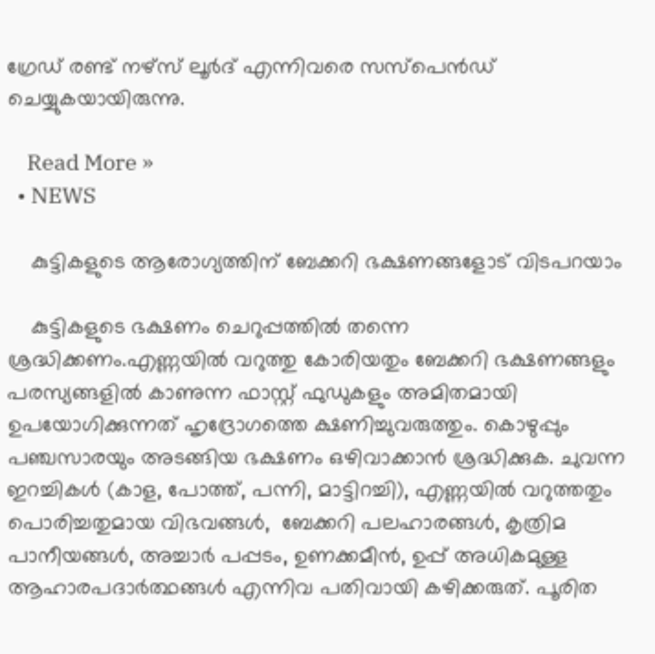ഗ്രേഡ് രണ്ട് നഴ്സ് ലൂര്‍ദ് എന്നിവരെ സസ്പെൻഡ് ചെയ്യുകയായിരുന്നു.

    Read More »
  • NEWS

    കുട്ടികളുടെ ആരോഗ്യത്തിന് ബേക്കറി ഭക്ഷണങ്ങളോട് വിടപറയാം

    കുട്ടികളുടെ ഭക്ഷണം ചെറുപ്പത്തിൽ തന്നെ  ശ്രദ്ധിക്കണം.എണ്ണയില്‍ വറുത്തു കോരിയതും ബേക്കറി ഭക്ഷണങ്ങളും പരസ്യങ്ങളിൽ കാണുന്ന ഫാസ്റ്റ് ഫുഡുകളും അമിതമായി ഉപയോഗിക്കുന്നത് ഹൃദ്രോഗത്തെ ക്ഷണിച്ചുവരുത്തും. കൊഴുപ്പും പഞ്ചസാരയും അടങ്ങിയ ഭക്ഷണം ഒഴിവാക്കാൻ ശ്രദ്ധിക്കുക. ചുവന്ന ഇറച്ചികൾ (കാള, പോത്ത്, പന്നി, മാട്ടിറച്ചി), എണ്ണയിൽ വറുത്തതും പൊരിച്ചതുമായ വിഭവങ്ങൾ,  ബേക്കറി പലഹാരങ്ങൾ, കൃത്രിമ പാനീയങ്ങൾ, അച്ചാർ പപ്പടം, ഉണക്കമീൻ, ഉപ്പ് അധികമുള്ള ആഹാരപദാർത്ഥങ്ങൾ എന്നിവ പതിവായി കഴിക്കരുത്. പൂരിത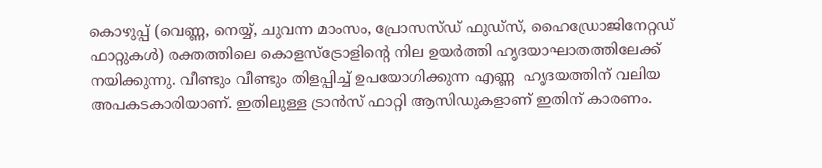കൊഴുപ്പ് (വെണ്ണ, നെയ്യ്, ചുവന്ന മാംസം, പ്രോസസ്ഡ് ഫുഡ്സ്, ഹൈഡ്രോജിനേറ്റഡ് ഫാറ്റുകൾ) രക്തത്തിലെ കൊളസ്ട്രോളിന്റെ നില ഉയര്‍ത്തി ഹൃദയാഘാതത്തിലേക്ക് നയിക്കുന്നു. വീണ്ടും വീണ്ടും തിളപ്പിച്ച് ഉപയോഗിക്കുന്ന എണ്ണ  ഹൃദയത്തിന് വലിയ അപകടകാരിയാണ്. ഇതിലുള്ള ട്രാൻസ് ഫാറ്റി ആസിഡുകളാണ് ഇതിന് കാരണം.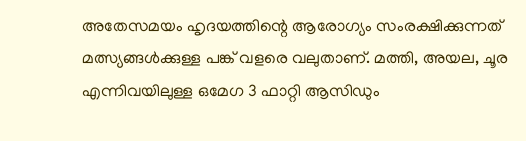അതേസമയം ഹൃദയത്തിന്റെ ആരോഗ്യം സംരക്ഷിക്കുന്നത് മത്സ്യങ്ങൾക്കുള്ള പങ്ക് വളരെ വലുതാണ്. മത്തി, അയല, ചൂര എന്നിവയിലുള്ള ഒമേഗ 3 ഫാറ്റി ആസിഡും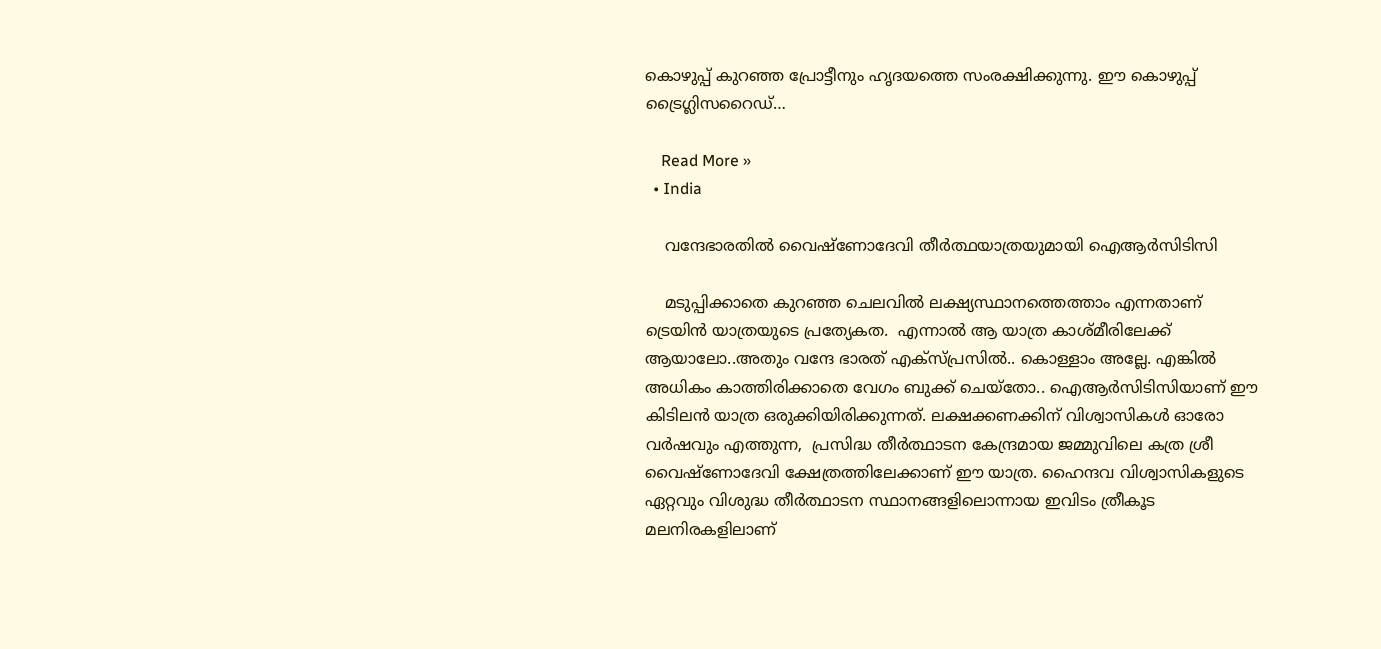കൊഴുപ്പ് കുറഞ്ഞ പ്രോട്ടീനും ഹൃദയത്തെ സംരക്ഷിക്കുന്നു. ഈ കൊഴുപ്പ് ട്രൈഗ്ലിസറൈഡ്…

    Read More »
  • India

    വന്ദേഭാരതിൽ വൈഷ്ണോദേവി തീര്‍ത്ഥയാത്രയുമായി ഐആര്‍സിടിസി

    മടുപ്പിക്കാതെ കുറഞ്ഞ ചെലവില്‍ ലക്ഷ്യസ്ഥാനത്തെത്താം എന്നതാണ് ട്രെയിൻ യാത്രയുടെ പ്രത്യേകത.  എന്നാല്‍ ആ യാത്ര കാശ്മീരിലേക്ക് ആയാലോ..അതും വന്ദേ ഭാരത് എക്സ്പ്രസില്‍.. കൊള്ളാം അല്ലേ. എങ്കില്‍ അധികം കാത്തിരിക്കാതെ വേഗം ബുക്ക് ചെയ്തോ.. ഐആര്‍സിടിസിയാണ് ഈ കിടിലൻ യാത്ര ഒരുക്കിയിരിക്കുന്നത്. ലക്ഷക്കണക്കിന് വിശ്വാസികള്‍ ഓരോ വര്‍ഷവും എത്തുന്ന,  പ്രസിദ്ധ തീര്‍ത്ഥാടന കേന്ദ്രമായ ജമ്മുവിലെ കത്ര ശ്രീ വൈഷ്ണോദേവി ക്ഷേത്രത്തിലേക്കാണ് ഈ യാത്ര. ഹൈന്ദവ വിശ്വാസികളുടെ ഏറ്റവും വിശുദ്ധ തീര്‍ത്ഥാടന സ്ഥാനങ്ങളിലൊന്നായ ഇവിടം ത്രീകൂട മലനിരകളിലാണ്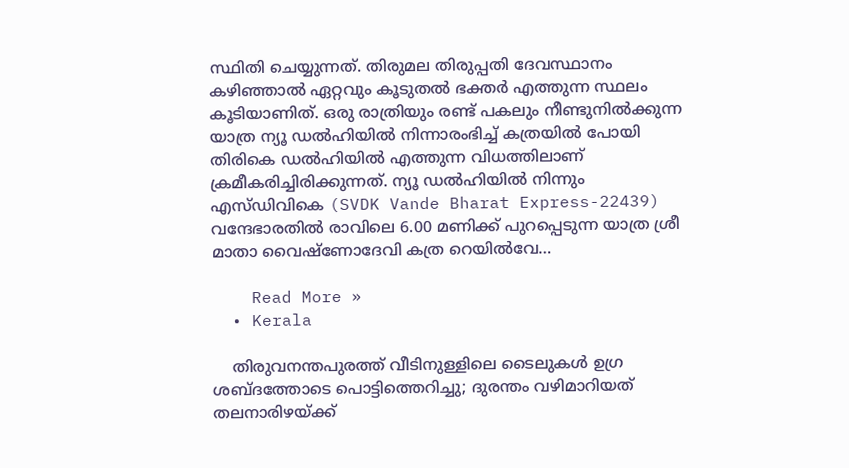സ്ഥിതി ചെയ്യുന്നത്. തിരുമല തിരുപ്പതി ദേവസ്ഥാനം കഴിഞ്ഞാല്‍ ഏറ്റവും കൂടുതല്‍ ഭക്തര്‍ എത്തുന്ന സ്ഥലം കൂടിയാണിത്. ഒരു രാത്രിയും രണ്ട് പകലും നീണ്ടുനില്‍ക്കുന്ന യാത്ര ന്യൂ ഡല്‍ഹിയില്‍ നിന്നാരംഭിച്ച്‌ കത്രയില്‍ പോയി തിരികെ ഡല്‍ഹിയില്‍ എത്തുന്ന വിധത്തിലാണ് ക്രമീകരിച്ചിരിക്കുന്നത്. ന്യൂ ഡല്‍ഹിയില്‍ നിന്നും എസ്ഡിവികെ (SVDK Vande Bharat Express-22439) വന്ദേഭാരതില്‍ രാവിലെ 6.00 മണിക്ക് പുറപ്പെടുന്ന യാത്ര ശ്രീ മാതാ വൈഷ്ണോദേവി കത്ര റെയില്‍വേ…

    Read More »
  • Kerala

    തിരുവനന്തപുരത്ത് വീടിനുള്ളിലെ ടൈലുകള്‍ ഉഗ്ര ശബ്ദത്തോടെ പൊട്ടിത്തെറിച്ചു; ദുരന്തം വഴിമാറിയത് തലനാരിഴയ്ക്ക്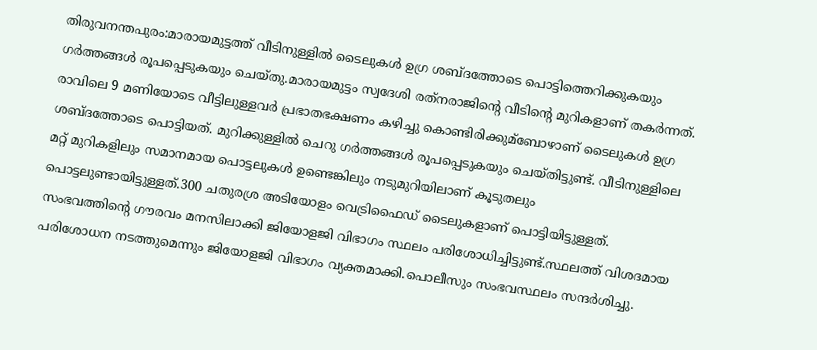തിരുവനന്തപുരം:മാരായമുട്ടത്ത് വീടിനുള്ളില്‍ ടൈലുകള്‍ ഉഗ്ര ശബ്ദത്തോടെ പൊട്ടിത്തെറിക്കുകയും ഗർത്തങ്ങൾ രൂപപ്പെടുകയും ചെയ്തു.മാരായമുട്ടം സ്വദേശി രത്‌നരാജിന്റെ വീടിന്റെ മുറികളാണ് തകര്‍ന്നത്. രാവിലെ 9 മണിയോടെ വീട്ടിലുള്ളവര്‍ പ്രഭാതഭക്ഷണം കഴിച്ചു കൊണ്ടിരിക്കുമ്ബോഴാണ് ടൈലുകള്‍ ഉഗ്ര ശബ്ദത്തോടെ പൊട്ടിയത്. മുറിക്കുള്ളില്‍ ചെറു ഗർത്തങ്ങൾ രൂപപ്പെടുകയും ചെയ്തിട്ടുണ്ട്. വീടിനുള്ളിലെ മറ്റ് മുറികളിലും സമാനമായ പൊട്ടലുകള്‍ ഉണ്ടെങ്കിലും നടുമുറിയിലാണ് കൂടുതലും പൊട്ടലുണ്ടായിട്ടുള്ളത്.300 ചതുരശ്ര അടിയോളം വെട്രിഫൈഡ് ടൈലുകളാണ് പൊട്ടിയിട്ടുള്ളത്. സംഭവത്തിന്റെ ഗൗരവം മനസിലാക്കി ജിയോളജി വിഭാഗം സ്ഥലം പരിശോധിച്ചിട്ടുണ്ട്.സ്ഥലത്ത് വിശദമായ പരിശോധന നടത്തുമെന്നും ജിയോളജി വിഭാഗം വ്യക്തമാക്കി.പൊലീസും സംഭവസ്ഥലം സന്ദര്‍ശിച്ചു.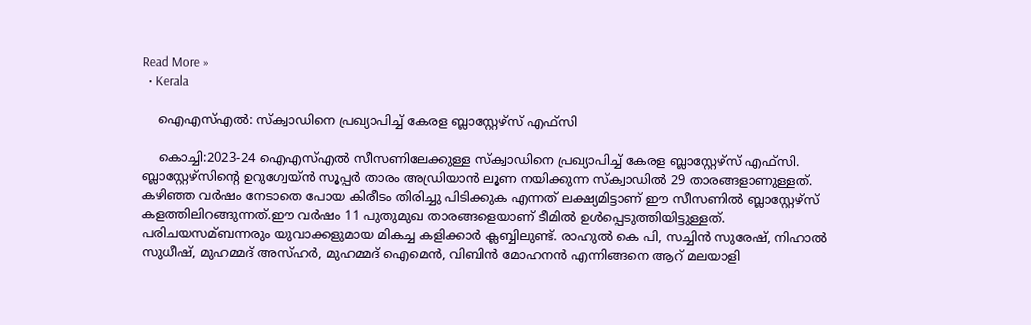Read More »
  • Kerala

    ഐഎസ്എൽ: സ്‌ക്വാഡിനെ പ്രഖ്യാപിച്ച്‌ കേരള ബ്ലാസ്റ്റേഴ്‌സ് എഫ്‌സി

    കൊച്ചി:2023-24 ഐഎസ്‌എല്‍ സീസണിലേക്കുള്ള സ്‌ക്വാഡിനെ പ്രഖ്യാപിച്ച്‌ കേരള ബ്ലാസ്റ്റേഴ്‌സ് എഫ്‌സി. ബ്ലാസ്റ്റേഴ്‌സിന്റെ ഉറുഗ്വേയ്ൻ സൂപ്പര്‍ താരം അഡ്രിയാന്‍ ലൂണ നയിക്കുന്ന സ്‌ക്വാഡില്‍ 29 താരങ്ങളാണുള്ളത്. കഴിഞ്ഞ വര്‍ഷം നേടാതെ പോയ കിരീടം തിരിച്ചു പിടിക്കുക എന്നത് ലക്ഷ്യമിട്ടാണ് ഈ സീസണില്‍ ബ്ലാസ്റ്റേഴ്സ് കളത്തിലിറങ്ങുന്നത്.ഈ വര്‍ഷം 11 പുതുമുഖ താരങ്ങളെയാണ് ടീമില്‍ ഉള്‍പ്പെടുത്തിയിട്ടുള്ളത്. പരിചയസമ്ബന്നരും യുവാക്കളുമായ മികച്ച കളിക്കാര്‍ ക്ലബ്ബിലുണ്ട്. രാഹുല്‍ കെ പി, സച്ചിന്‍ സുരേഷ്, നിഹാല്‍ സുധീഷ്, മുഹമ്മദ് അസ്ഹര്‍, മുഹമ്മദ് ഐമെന്‍, വിബിന്‍ മോഹനന്‍ എന്നിങ്ങനെ ആറ് മലയാളി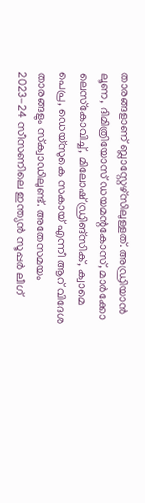താരങ്ങളാണ് ബ്ലാസ്റ്റേഴ്‌സിലുള്ളത്. അഡ്രിയാന്‍ ലൂണ, ദിമിത്രിയോസ് ഡയമന്റകോസ്, മാര്‍ക്കോ ലെസ്‌കോവിച്ച്‌, മിലോഷ് ഡ്രിങ്സിക്, ക്വാമെ പെപ്ര, ഡെയ്സുകെ സകായ് എന്നീ ആറ് വിദേശ താരങ്ങളും സ്‌ക്വാഡിലുണ്ട്. അതേസമയം 2023-24 സീസണിലെ ഇന്ത്യന്‍ സൂപ്പര്‍ ലീഗ്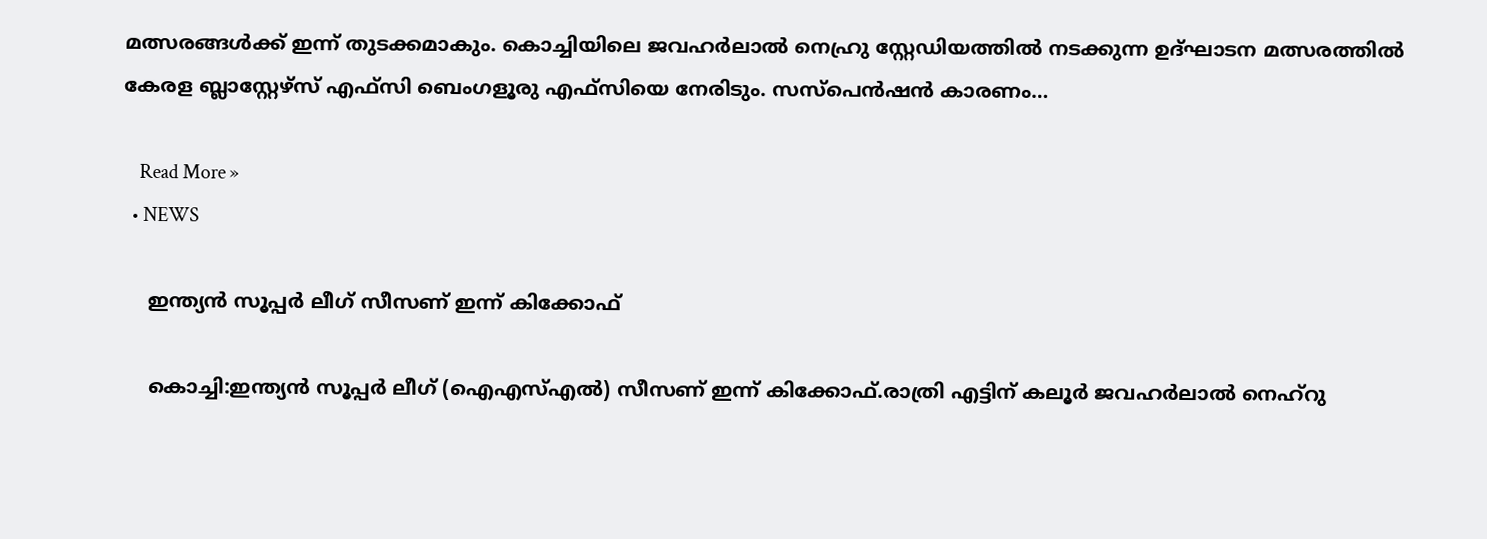മത്സരങ്ങള്‍ക്ക് ഇന്ന് തുടക്കമാകും. കൊച്ചിയിലെ ജവഹര്‍ലാല്‍ നെഹ്രു സ്റ്റേഡിയത്തില്‍ നടക്കുന്ന ഉദ്ഘാടന മത്സരത്തില്‍ കേരള ബ്ലാസ്റ്റേഴ്‌സ് എഫ്‌സി ബെംഗളൂരു എഫ്‌സിയെ നേരിടും. സസ്‌പെന്‍ഷന്‍ കാരണം…

    Read More »
  • NEWS

    ഇന്ത്യന്‍ സൂപ്പര്‍ ലീഗ് സീസണ് ഇന്ന് കിക്കോഫ്

    കൊച്ചി:ഇന്ത്യന്‍ സൂപ്പര്‍ ലീഗ് (ഐഎസ്‌എല്‍) സീസണ് ഇന്ന് കിക്കോഫ്.രാത്രി എട്ടിന് കലൂര്‍ ജവഹര്‍ലാല്‍ നെഹ്റു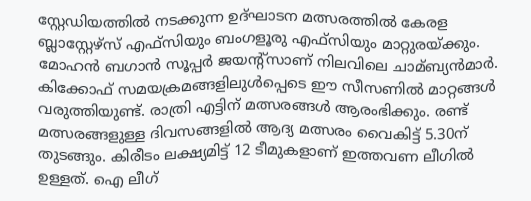സ്റ്റേഡിയത്തില്‍ നടക്കുന്ന ഉദ്ഘാടന മത്സരത്തില്‍ കേരള ബ്ലാസ്റ്റേഴ്‌സ് എഫ്‌സിയും ബംഗളൂരു എഫ്‌സിയും മാറ്റുരയ്ക്കും. മോഹന്‍ ബഗാന്‍ സൂപ്പര്‍ ജയന്‍റ്സാണ് നിലവിലെ ചാമ്ബ്യന്‍മാര്‍. കിക്കോഫ് സമയക്രമങ്ങളിലുള്‍പ്പെടെ ഈ സീസണില്‍ മാറ്റങ്ങള്‍ വരുത്തിയുണ്ട്. രാത്രി എട്ടിന് മത്സരങ്ങള്‍ ആരംഭിക്കും. രണ്ട് മത്സരങ്ങളുള്ള ദിവസങ്ങളില്‍ ആദ്യ മത്സരം വൈകിട്ട് 5.30ന് തുടങ്ങും. കിരീടം ലക്ഷ്യമിട്ട് 12 ടീമുകളാണ് ഇത്തവണ ലീഗില്‍ ഉള്ളത്. ഐ ലീഗ്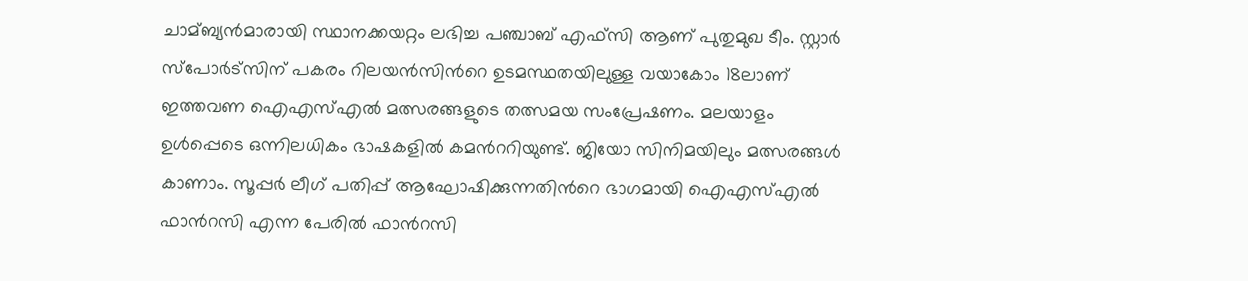ചാമ്ബ്യന്‍മാരായി സ്ഥാനക്കയറ്റം ലഭിച്ച പഞ്ചാബ് എഫ്‌സി ആണ് പുതുമുഖ ടീം. സ്റ്റാര്‍ സ്‌പോര്‍ട്‌സിന് പകരം റിലയന്‍സിന്‍റെ ഉടമസ്ഥതയിലുള്ള വയാകോം 18ലാണ് ഇത്തവണ ഐഎസ്‌എല്‍ മത്സരങ്ങളുടെ തത്സമയ സംപ്രേഷണം. മലയാളം ഉള്‍പ്പെടെ ഒന്നിലധികം ഭാഷകളില്‍ കമന്‍ററിയുണ്ട്. ജിയോ സിനിമയിലും മത്സരങ്ങള്‍ കാണാം. സൂപ്പര്‍ ലീഗ് പതിപ്പ് ആഘോഷിക്കുന്നതിന്‍റെ ഭാഗമായി ഐഎസ്‌എല്‍ ഫാന്‍റസി എന്ന പേരില്‍ ഫാന്‍റസി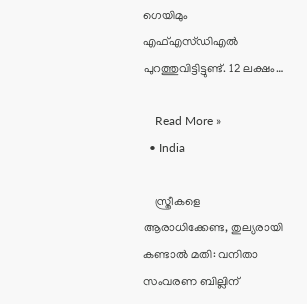ഗെയിമും എഫ്‌എസ്ഡിഎല്‍ പുറത്തുവിട്ടിട്ടുണ്ട്. 12 ലക്ഷം…

    Read More »
  • India

    സ്ത്രീകളെ ആരാധിക്കേണ്ട, തുല്യരായി കണ്ടാല്‍ മതി: വനിതാ സംവരണ ബില്ലിന്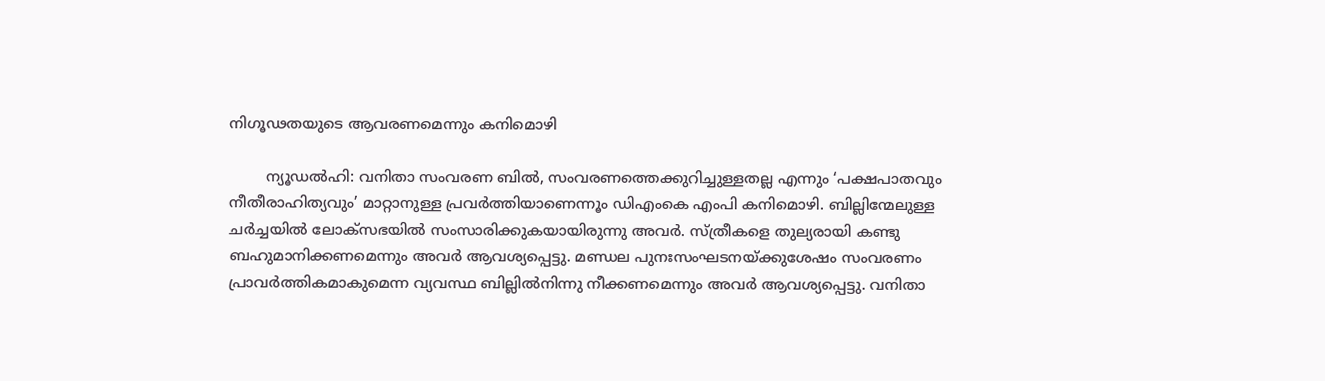നിഗൂഢതയുടെ ആവരണമെന്നും കനിമൊഴി

        ന്യൂഡല്‍ഹി: വനിതാ സംവരണ ബില്‍, സംവരണത്തെക്കുറിച്ചുള്ളതല്ല എന്നും ‘പക്ഷപാതവും നീതീരാഹിത്യവും’ മാറ്റാനുള്ള പ്രവര്‍ത്തിയാണെന്നൂം ഡിഎംകെ എംപി കനിമൊഴി. ബില്ലിന്മേലുള്ള ചര്‍ച്ചയില്‍ ലോക്‌സഭയില്‍ സംസാരിക്കുകയായിരുന്നു അവര്‍. സ്ത്രീകളെ തുല്യരായി കണ്ടു ബഹുമാനിക്കണമെന്നും അവര്‍ ആവശ്യപ്പെട്ടു. മണ്ഡല പുനഃസംഘടനയ്ക്കുശേഷം സംവരണം പ്രാവര്‍ത്തികമാകുമെന്ന വ്യവസ്ഥ ബില്ലില്‍നിന്നു നീക്കണമെന്നും അവര്‍ ആവശ്യപ്പെട്ടു. വനിതാ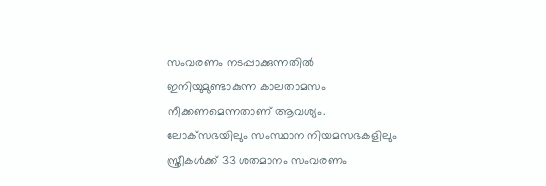സംവരണം നടപ്പാക്കുന്നതില്‍ ഇനിയുമുണ്ടാകുന്ന കാലതാമസം നീക്കണമെന്നതാണ് ആവശ്യം. ലോക്‌സഭയിലും സംസ്ഥാന നിയമസഭകളിലും സ്ത്രീകള്‍ക്ക് 33 ശതമാനം സംവരണം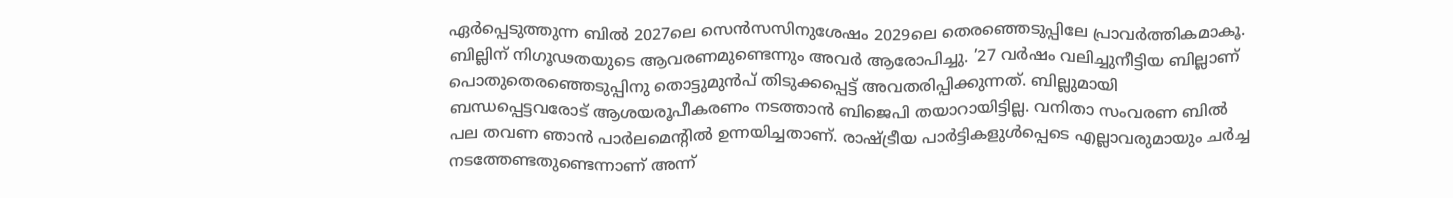ഏര്‍പ്പെടുത്തുന്ന ബില്‍ 2027ലെ സെന്‍സസിനുശേഷം 2029ലെ തെരഞ്ഞെടുപ്പിലേ പ്രാവര്‍ത്തികമാകൂ. ബില്ലിന് നിഗൂഢതയുടെ ആവരണമുണ്ടെന്നും അവര്‍ ആരോപിച്ചു. ’27 വര്‍ഷം വലിച്ചുനീട്ടിയ ബില്ലാണ് പൊതുതെരഞ്ഞെടുപ്പിനു തൊട്ടുമുന്‍പ് തിടുക്കപ്പെട്ട് അവതരിപ്പിക്കുന്നത്. ബില്ലുമായി ബന്ധപ്പെട്ടവരോട് ആശയരൂപീകരണം നടത്താന്‍ ബിജെപി തയാറായിട്ടില്ല. വനിതാ സംവരണ ബില്‍ പല തവണ ഞാന്‍ പാര്‍ലമെന്റില്‍ ഉന്നയിച്ചതാണ്. രാഷ്ട്രീയ പാര്‍ട്ടികളുള്‍പ്പെടെ എല്ലാവരുമായും ചര്‍ച്ച നടത്തേണ്ടതുണ്ടെന്നാണ് അന്ന്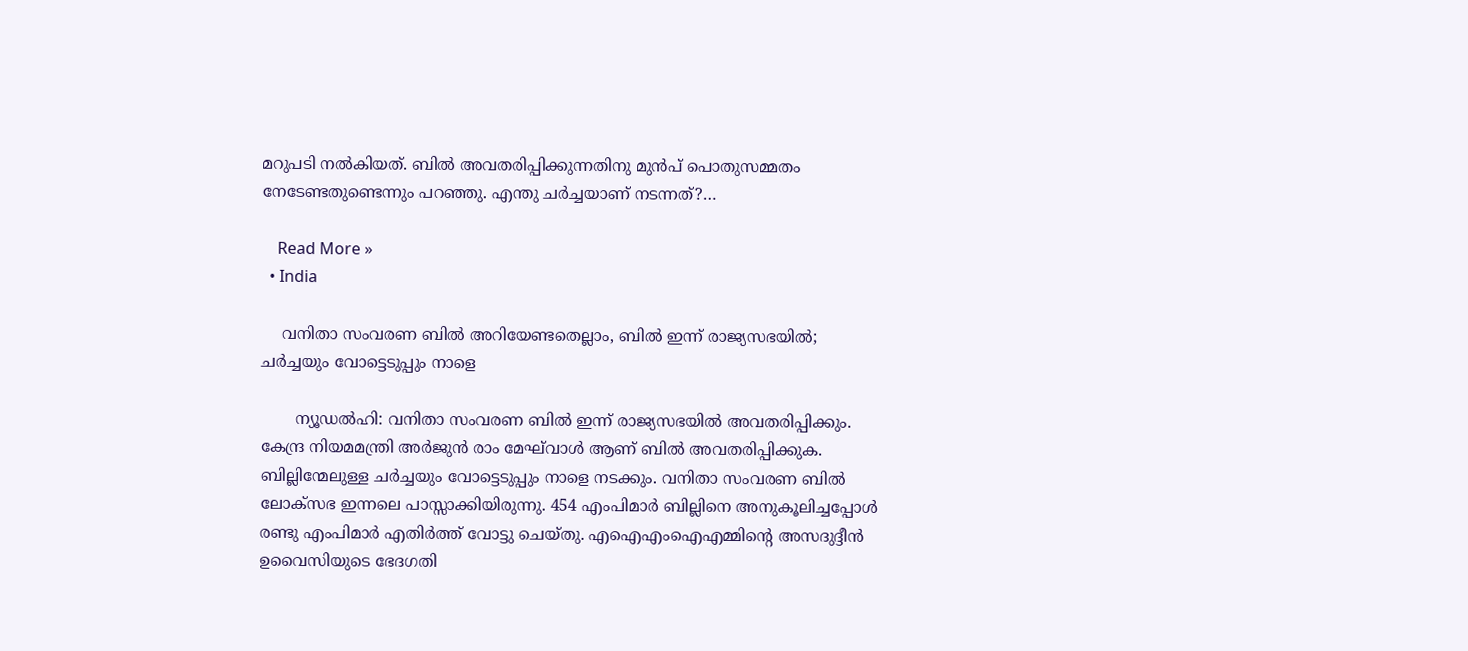മറുപടി നല്‍കിയത്. ബില്‍ അവതരിപ്പിക്കുന്നതിനു മുന്‍പ് പൊതുസമ്മതം നേടേണ്ടതുണ്ടെന്നും പറഞ്ഞു. എന്തു ചര്‍ച്ചയാണ് നടന്നത്?…

    Read More »
  • India

    വനിതാ സംവരണ ബില്‍ അറിയേണ്ടതെല്ലാം, ബില്‍ ഇന്ന് രാജ്യസഭയില്‍; ചര്‍ച്ചയും വോട്ടെടുപ്പും നാളെ

       ന്യൂഡല്‍ഹി: വനിതാ സംവരണ ബില്‍ ഇന്ന് രാജ്യസഭയില്‍ അവതരിപ്പിക്കും. കേന്ദ്ര നിയമമന്ത്രി അര്‍ജുന്‍ രാം മേഘ്‌വാള്‍ ആണ് ബില്‍ അവതരിപ്പിക്കുക. ബില്ലിന്മേലുള്ള ചര്‍ച്ചയും വോട്ടെടുപ്പും നാളെ നടക്കും. വനിതാ സംവരണ ബില്‍ ലോക്‌സഭ ഇന്നലെ പാസ്സാക്കിയിരുന്നു. 454 എംപിമാര്‍ ബില്ലിനെ അനുകൂലിച്ചപ്പോള്‍ രണ്ടു എംപിമാര്‍ എതിര്‍ത്ത് വോട്ടു ചെയ്തു. എഐഎംഐഎമ്മിന്റെ അസദുദ്ദീന്‍ ഉവൈസിയുടെ ഭേദഗതി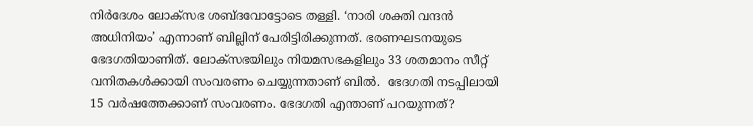നിര്‍ദേശം ലോക്‌സഭ ശബ്ദവോട്ടോടെ തള്ളി. ‘നാരി ശക്തി വന്ദൻ അധിനിയം’ എന്നാണ് ബില്ലിന് പേരിട്ടിരിക്കുന്നത്. ഭരണഘടനയുടെ ഭേദഗതിയാണിത്. ലോക്സഭയിലും നിയമസഭകളിലും 33 ശതമാനം സീറ്റ് വനിതകൾക്കായി സംവരണം ചെയ്യുന്നതാണ് ബിൽ.  ഭേദഗതി നടപ്പിലായി 15 വർഷത്തേക്കാണ് സംവരണം. ഭേദഗതി എന്താണ് പറയുന്നത്?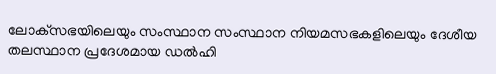ലോക്‌സഭയിലെയും സംസ്ഥാന സംസ്ഥാന നിയമസഭകളിലെയും ദേശീയ തലസ്ഥാന പ്രദേശമായ ഡൽഹി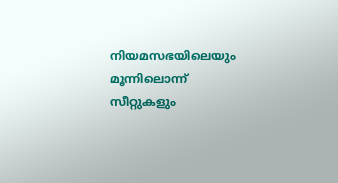നിയമസഭയിലെയും മൂന്നിലൊന്ന് സീറ്റുകളും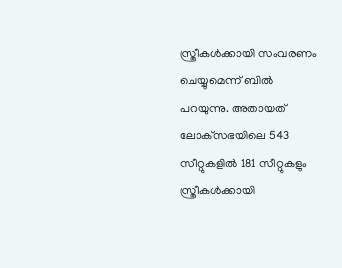സ്ത്രീകൾക്കായി സംവരണം ചെയ്യുമെന്ന് ബിൽ പറയുന്നു. അതായത് ലോക്‌സഭയിലെ 543 സീറ്റുകളിൽ 181 സീറ്റുകളും സ്ത്രീകൾക്കായി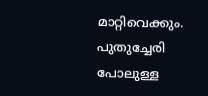മാറ്റിവെക്കും. പുതുച്ചേരി പോലുള്ള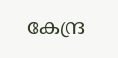കേന്ദ്ര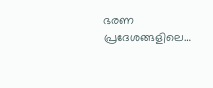ഭരണ പ്രദേശങ്ങളിലെ…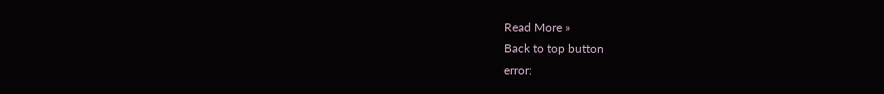Read More »
Back to top button
error: